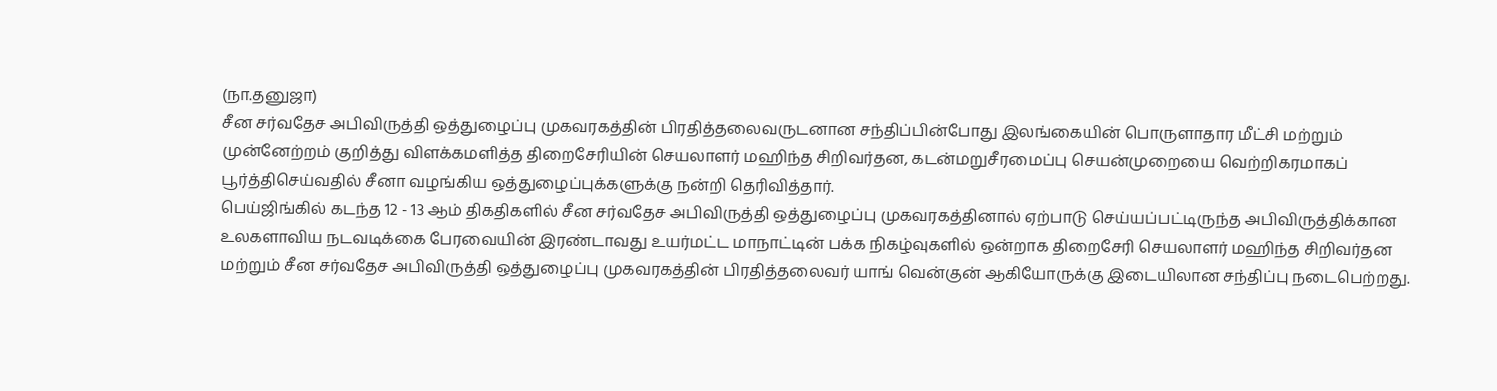(நா.தனுஜா)
சீன சர்வதேச அபிவிருத்தி ஒத்துழைப்பு முகவரகத்தின் பிரதித்தலைவருடனான சந்திப்பின்போது இலங்கையின் பொருளாதார மீட்சி மற்றும் முன்னேற்றம் குறித்து விளக்கமளித்த திறைசேரியின் செயலாளர் மஹிந்த சிறிவர்தன, கடன்மறுசீரமைப்பு செயன்முறையை வெற்றிகரமாகப் பூர்த்திசெய்வதில் சீனா வழங்கிய ஒத்துழைப்புக்களுக்கு நன்றி தெரிவித்தார்.
பெய்ஜிங்கில் கடந்த 12 - 13 ஆம் திகதிகளில் சீன சர்வதேச அபிவிருத்தி ஒத்துழைப்பு முகவரகத்தினால் ஏற்பாடு செய்யப்பட்டிருந்த அபிவிருத்திக்கான உலகளாவிய நடவடிக்கை பேரவையின் இரண்டாவது உயர்மட்ட மாநாட்டின் பக்க நிகழ்வுகளில் ஒன்றாக திறைசேரி செயலாளர் மஹிந்த சிறிவர்தன மற்றும் சீன சர்வதேச அபிவிருத்தி ஒத்துழைப்பு முகவரகத்தின் பிரதித்தலைவர் யாங் வென்குன் ஆகியோருக்கு இடையிலான சந்திப்பு நடைபெற்றது.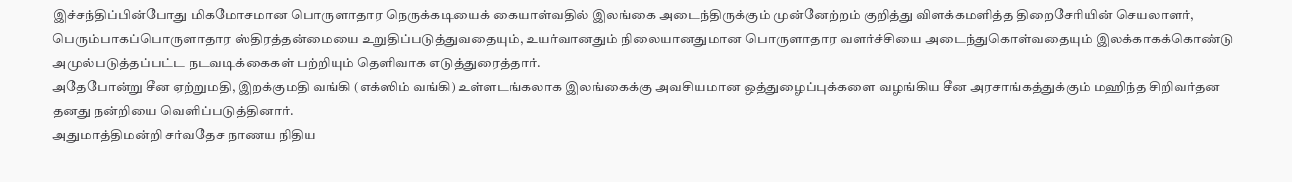இச்சந்திப்பின்போது மிகமோசமான பொருளாதார நெருக்கடியைக் கையாள்வதில் இலங்கை அடைந்திருக்கும் முன்னேற்றம் குறித்து விளக்கமளித்த திறைசேரியின் செயலாளர், பெரும்பாகப்பொருளாதார ஸ்திரத்தன்மையை உறுதிப்படுத்துவதையும், உயர்வானதும் நிலையானதுமான பொருளாதார வளர்ச்சியை அடைந்துகொள்வதையும் இலக்காகக்கொண்டு அமுல்படுத்தப்பட்ட நடவடிக்கைகள் பற்றியும் தெளிவாக எடுத்துரைத்தார்.
அதேபோன்று சீன ஏற்றுமதி, இறக்குமதி வங்கி (எக்ஸிம் வங்கி) உள்ளடங்கலாக இலங்கைக்கு அவசியமான ஒத்துழைப்புக்களை வழங்கிய சீன அரசாங்கத்துக்கும் மஹிந்த சிறிவர்தன தனது நன்றியை வெளிப்படுத்தினார்.
அதுமாத்திமன்றி சர்வதேச நாணய நிதிய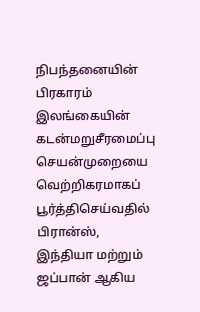நிபந்தனையின் பிரகாரம் இலங்கையின் கடன்மறுசீரமைப்பு செயன்முறையை வெற்றிகரமாகப் பூர்த்திசெய்வதில் பிரான்ஸ், இந்தியா மற்றும் ஜப்பான் ஆகிய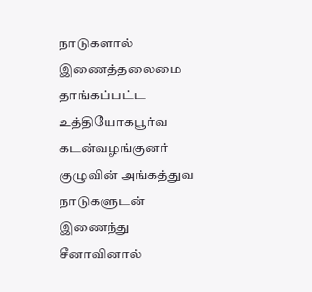நாடுகளால் இணைத்தலைமை தாங்கப்பட்ட உத்தியோகபூர்வ கடன்வழங்குனர் குழுவின் அங்கத்துவ நாடுகளுடன் இணைந்து சீனாவினால்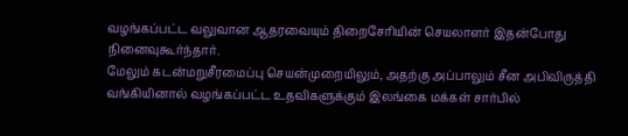வழங்கப்பட்ட வலுவான ஆதரவையும் திறைசேரியின் செயலாளர் இதன்போது நினைவுகூர்ந்தார்.
மேலும் கடன்மறுசீரமைப்பு செயன்முறையிலும், அதற்கு அப்பாலும் சீன அபிவிருத்தி வங்கியினால் வழங்கப்பட்ட உதவிகளுக்கும் இலங்கை மக்கள் சார்பில்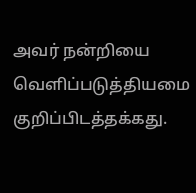அவர் நன்றியை வெளிப்படுத்தியமை குறிப்பிடத்தக்கது.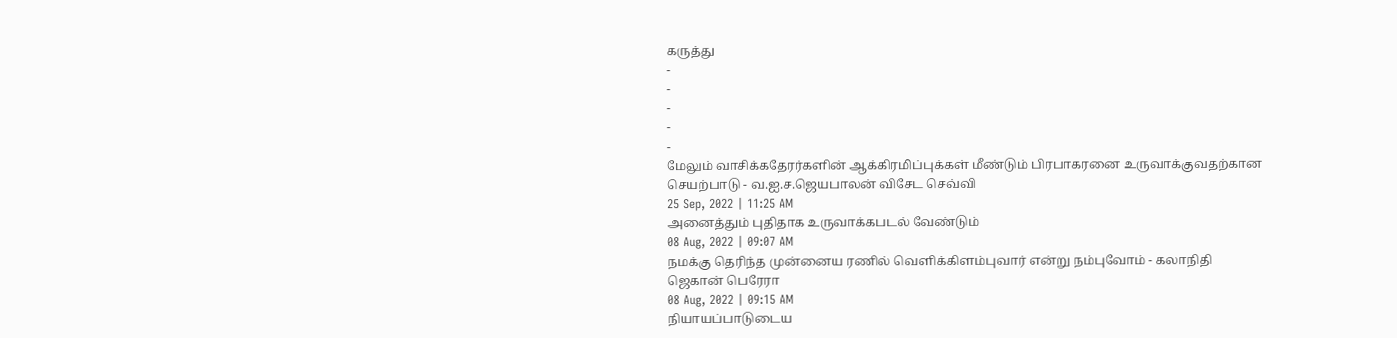கருத்து
-
-
-
-
-
மேலும் வாசிக்கதேரர்களின் ஆக்கிரமிப்புக்கள் மீண்டும் பிரபாகரனை உருவாக்குவதற்கான செயற்பாடு - வ.ஐ.ச.ஜெயபாலன் விசேட செவ்வி
25 Sep, 2022 | 11:25 AM
அனைத்தும் புதிதாக உருவாக்கபடல் வேண்டும்
08 Aug, 2022 | 09:07 AM
நமக்கு தெரிந்த முன்னைய ரணில் வெளிக்கிளம்புவார் என்று நம்புவோம் - கலாநிதி ஜெகான் பெரேரா
08 Aug, 2022 | 09:15 AM
நியாயப்பாடுடைய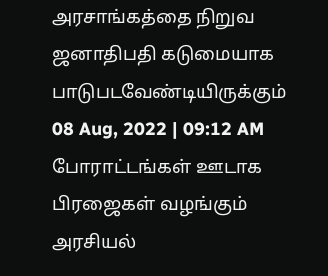அரசாங்கத்தை நிறுவ ஜனாதிபதி கடுமையாக பாடுபடவேண்டியிருக்கும்
08 Aug, 2022 | 09:12 AM
போராட்டங்கள் ஊடாக பிரஜைகள் வழங்கும் அரசியல்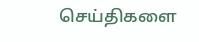செய்திகளை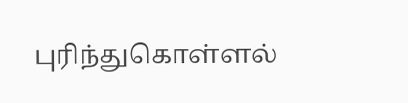புரிந்துகொள்ளல்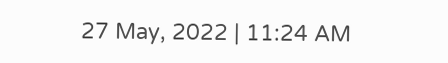27 May, 2022 | 11:24 AM